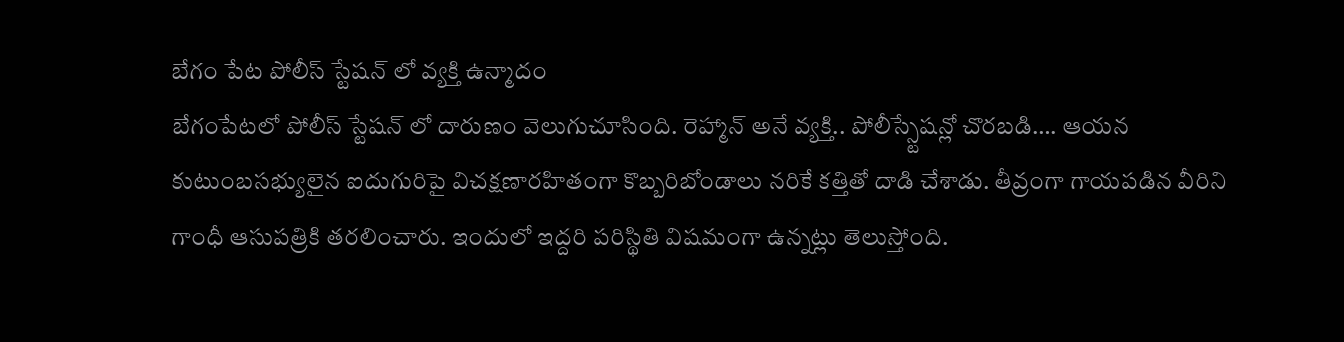బేగం పేట పోలీస్ స్టేషన్ లో వ్యక్తి ఉన్మాదం
బేగంపేటలో పోలీస్ స్టేషన్ లో దారుణం వెలుగుచూసింది. రెహ్మాన్ అనే వ్యక్తి.. పోలీస్స్టేషన్లో చొరబడి…. ఆయన కుటుంబసభ్యులైన ఐదుగురిపై విచక్షణారహితంగా కొబ్బరిబోండాలు నరికే కత్తితో దాడి చేశాడు. తీవ్రంగా గాయపడిన వీరిని గాంధీ ఆసుపత్రికి తరలించారు. ఇందులో ఇద్దరి పరిస్థితి విషమంగా ఉన్నట్లు తెలుస్తోంది.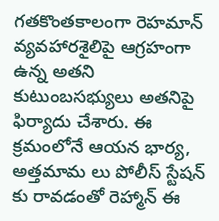గతకొంతకాలంగా రెహమాన్ వ్యవహారశైలిపై ఆగ్రహంగా ఉన్న అతని కుటుంబసభ్యులు అతనిపై ఫిర్యాదు చేశారు. ఈ క్రమంలోనే ఆయన భార్య, అత్తమామ లు పోలీస్ స్టేషన్ కు రావడంతో రెహ్మాన్ ఈ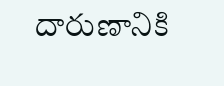దారుణానికి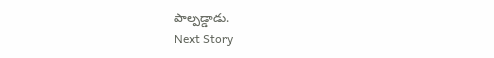పాల్పడ్డాడు.
Next Story